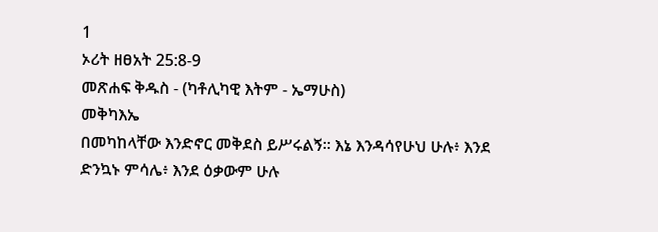1
ኦሪት ዘፀአት 25:8-9
መጽሐፍ ቅዱስ - (ካቶሊካዊ እትም - ኤማሁስ)
መቅካእኤ
በመካከላቸው እንድኖር መቅደስ ይሥሩልኝ። እኔ እንዳሳየሁህ ሁሉ፥ እንደ ድንኳኑ ምሳሌ፥ እንደ ዕቃውም ሁሉ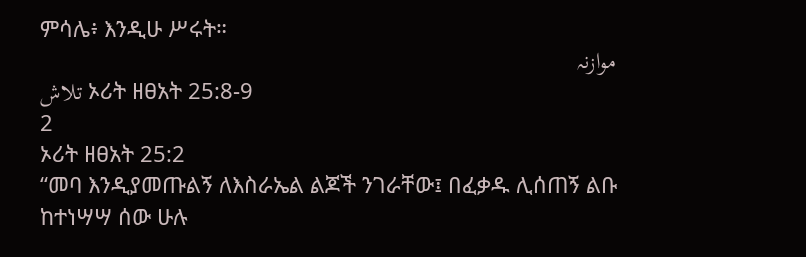ምሳሌ፥ እንዲሁ ሥሩት።
موازنہ
تلاش ኦሪት ዘፀአት 25:8-9
2
ኦሪት ዘፀአት 25:2
“መባ እንዲያመጡልኝ ለእስራኤል ልጆች ንገራቸው፤ በፈቃዱ ሊሰጠኝ ልቡ ከተነሣሣ ሰው ሁሉ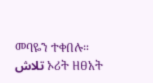መባዬን ተቀበሉ።
تلاش ኦሪት ዘፀአት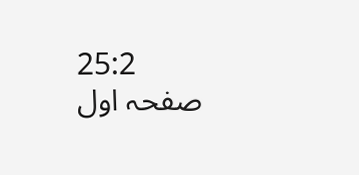25:2
صفحہ اول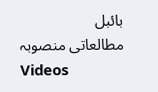بائبل
مطالعاتی منصوبہ
Videos